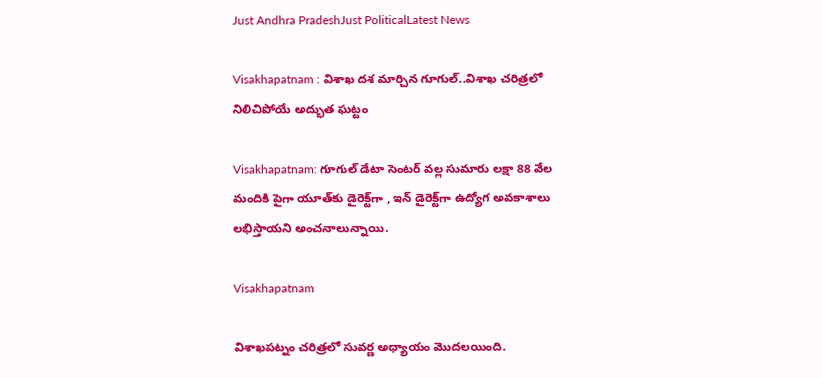Just Andhra PradeshJust PoliticalLatest News

Visakhapatnam : విశాఖ దశ మార్చిన గూగుల్..విశాఖ చరిత్రలో నిలిచిపోయే అద్భుత ఘట్టం

Visakhapatnam: గూగుల్ డేటా సెంటర్ వల్ల సుమారు లక్షా 88 వేల మందికి పైగా యూత్‌కు డైరెక్ట్‌గా , ఇన్ డైరెక్ట్‌గా ఉద్యోగ అవకాశాలు లభిస్తాయని అంచనాలున్నాయి.

Visakhapatnam

విశాఖపట్నం చరిత్రలో సువర్ణ అధ్యాయం మొదలయింది.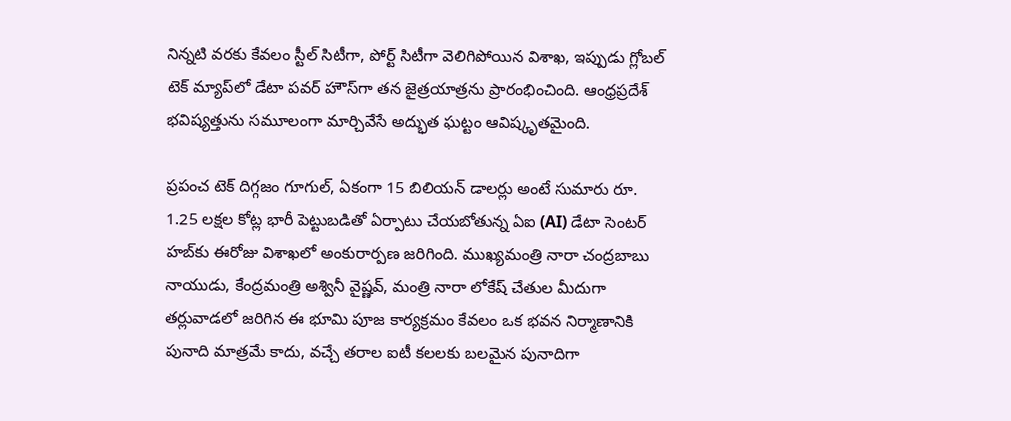నిన్నటి వరకు కేవలం స్టీల్ సిటీగా, పోర్ట్ సిటీగా వెలిగిపోయిన విశాఖ, ఇప్పుడు గ్లోబల్ టెక్ మ్యాప్‌లో డేటా పవర్ హౌస్‌గా తన జైత్రయాత్రను ప్రారంభించింది. ఆంధ్రప్రదేశ్ భవిష్యత్తును సమూలంగా మార్చివేసే అద్భుత ఘట్టం ఆవిష్కృతమైంది.

ప్రపంచ టెక్ దిగ్గజం గూగుల్, ఏకంగా 15 బిలియన్ డాలర్లు అంటే సుమారు రూ. 1.25 లక్షల కోట్ల భారీ పెట్టుబడితో ఏర్పాటు చేయబోతున్న ఏఐ (AI) డేటా సెంటర్ హబ్‌కు ఈరోజు విశాఖలో అంకురార్పణ జరిగింది. ముఖ్యమంత్రి నారా చంద్రబాబు నాయుడు, కేంద్రమంత్రి అశ్వినీ వైష్ణవ్‌, మంత్రి నారా లోకేష్ చేతుల మీదుగా తర్లువాడలో జరిగిన ఈ భూమి పూజ కార్యక్రమం కేవలం ఒక భవన నిర్మాణానికి పునాది మాత్రమే కాదు, వచ్చే తరాల ఐటీ కలలకు బలమైన పునాదిగా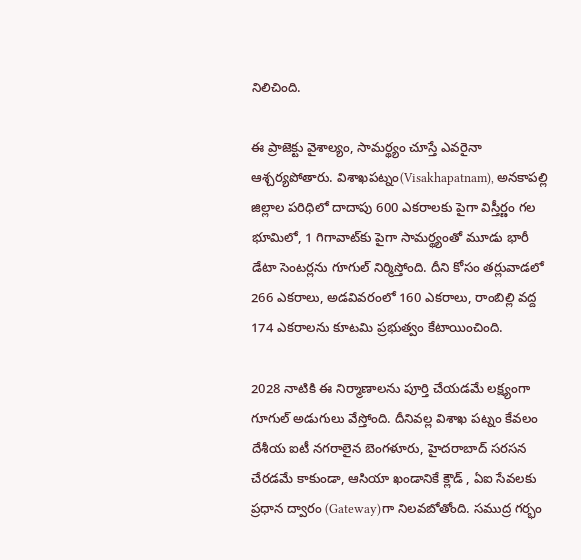నిలిచింది.

ఈ ప్రాజెక్టు వైశాల్యం, సామర్థ్యం చూస్తే ఎవరైనా ఆశ్చర్యపోతారు. విశాఖపట్నం(Visakhapatnam), అనకాపల్లి జిల్లాల పరిధిలో దాదాపు 600 ఎకరాలకు పైగా విస్తీర్ణం గల భూమిలో, 1 గిగావాట్‌కు పైగా సామర్థ్యంతో మూడు భారీ డేటా సెంటర్లను గూగుల్ నిర్మిస్తోంది. దీని కోసం తర్లువాడలో 266 ఎకరాలు, అడవివరంలో 160 ఎకరాలు, రాంబిల్లి వద్ద 174 ఎకరాలను కూటమి ప్రభుత్వం కేటాయించింది.

2028 నాటికి ఈ నిర్మాణాలను పూర్తి చేయడమే లక్ష్యంగా గూగుల్ అడుగులు వేస్తోంది. దీనివల్ల విశాఖ పట్నం కేవలం దేశీయ ఐటీ నగరాలైన బెంగళూరు, హైదరాబాద్ సరసన చేరడమే కాకుండా, ఆసియా ఖండానికే క్లౌడ్ , ఏఐ సేవలకు ప్రధాన ద్వారం (Gateway)గా నిలవబోతోంది. సముద్ర గర్భం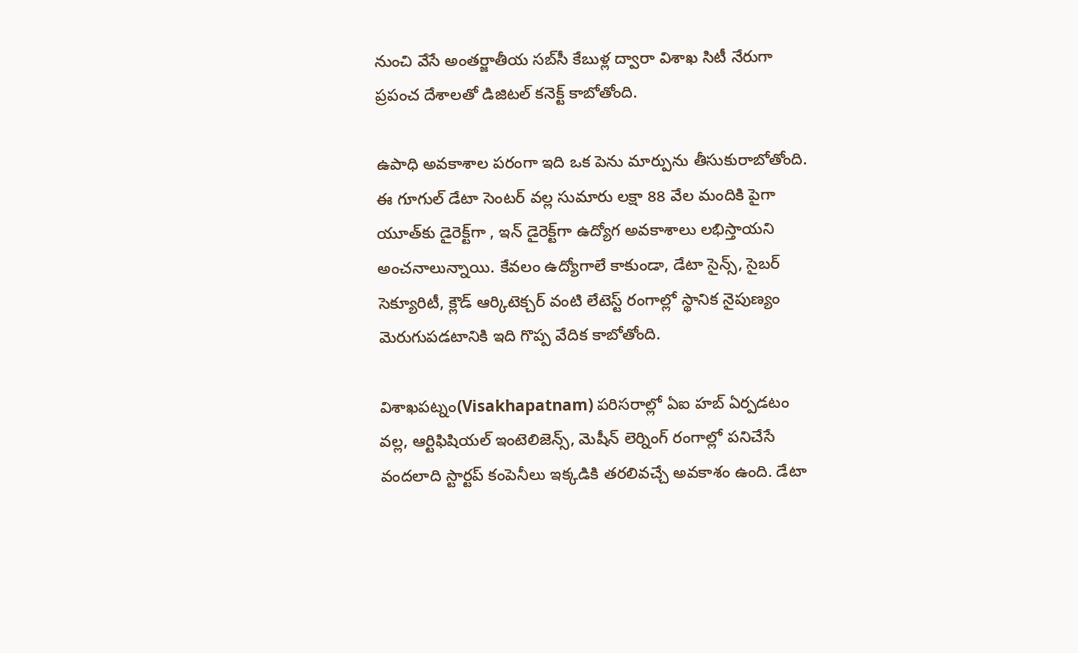నుంచి వేసే అంతర్జాతీయ సబ్‌సీ కేబుళ్ల ద్వారా విశాఖ సిటీ నేరుగా ప్రపంచ దేశాలతో డిజిటల్ కనెక్ట్ కాబోతోంది.

ఉపాధి అవకాశాల పరంగా ఇది ఒక పెను మార్పును తీసుకురాబోతోంది. ఈ గూగుల్ డేటా సెంటర్ వల్ల సుమారు లక్షా 88 వేల మందికి పైగా యూత్‌కు డైరెక్ట్‌గా , ఇన్ డైరెక్ట్‌గా ఉద్యోగ అవకాశాలు లభిస్తాయని అంచనాలున్నాయి. కేవలం ఉద్యోగాలే కాకుండా, డేటా సైన్స్, సైబర్ సెక్యూరిటీ, క్లౌడ్ ఆర్కిటెక్చర్ వంటి లేటెస్ట్ రంగాల్లో స్థానిక నైపుణ్యం మెరుగుపడటానికి ఇది గొప్ప వేదిక కాబోతోంది.

విశాఖపట్నం(Visakhapatnam) పరిసరాల్లో ఏఐ హబ్ ఏర్పడటం వల్ల, ఆర్టిఫిషియల్ ఇంటెలిజెన్స్, మెషీన్ లెర్నింగ్ రంగాల్లో పనిచేసే వందలాది స్టార్టప్ కంపెనీలు ఇక్కడికి తరలివచ్చే అవకాశం ఉంది. డేటా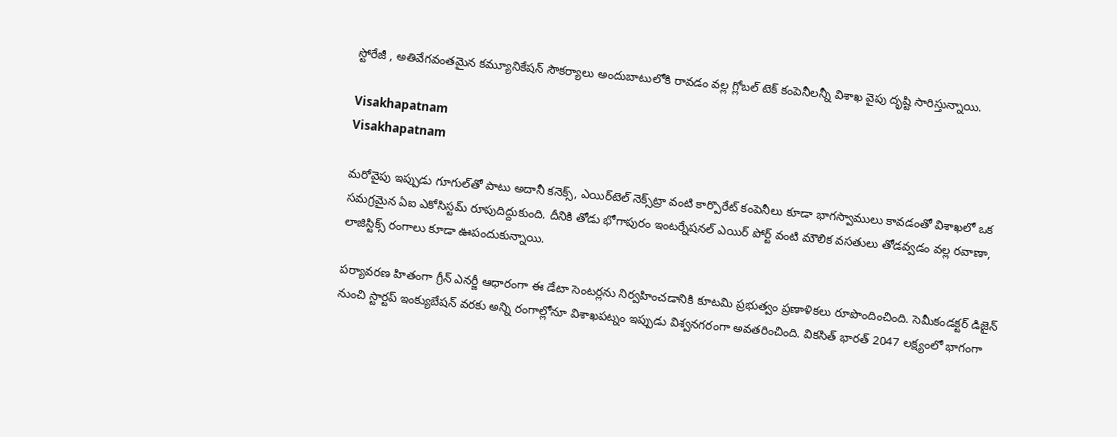స్టోరేజీ , అతివేగవంతమైన కమ్యూనికేషన్ సౌకర్యాలు అందుబాటులోకి రావడం వల్ల గ్లోబల్ టెక్ కంపెనీలన్నీ విశాఖ వైపు దృష్టి సారిస్తున్నాయి.

Visakhapatnam
Visakhapatnam

మరోవైపు ఇప్పుడు గూగుల్‌తో పాటు అదానీ కనెక్స్, ఎయిర్‌టెల్ నెక్స్‌ట్రా వంటి కార్పొరేట్ కంపెనీలు కూడా భాగస్వాములు కావడంతో విశాఖలో ఒక సమగ్రమైన ఏఐ ఎకోసిస్టమ్ రూపుదిద్దుకుంది. దీనికి తోడు భోగాపురం ఇంటర్నేషనల్ ఎయిర్ పోర్ట్ వంటి మౌలిక వసతులు తోడవ్వడం వల్ల రవాణా, లాజిస్టిక్స్ రంగాలు కూడా ఊపందుకున్నాయి.

పర్యావరణ హితంగా గ్రీన్ ఎనర్జీ ఆధారంగా ఈ డేటా సెంటర్లను నిర్వహించడానికి కూటమి ప్రభుత్వం ప్రణాళికలు రూపొందించింది. సెమీకండక్టర్ డిజైన్ నుంచి స్టార్టప్ ఇంక్యుబేషన్ వరకు అన్ని రంగాల్లోనూ విశాఖపట్నం ఇప్పుడు విశ్వనగరంగా అవతరించింది. వికసిత్ భారత్ 2047 లక్ష్యంలో భాగంగా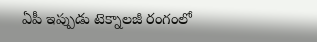ఏపీ ఇప్పుడు టెక్నాలజీ రంగంలో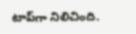టాప్‌గా నిలిచింది.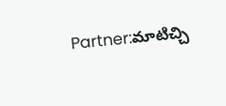Partner:మాటిచ్చి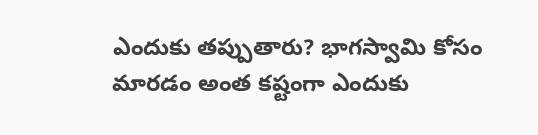ఎందుకు తప్పుతారు? భాగస్వామి కోసం మారడం అంత కష్టంగా ఎందుకు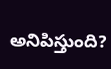అనిపిస్తుంది?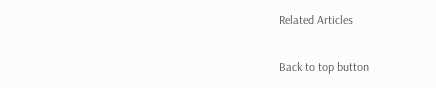Related Articles

Back to top button